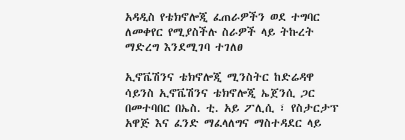አዳዲስ የቴክኖሎጂ ፈጠራዎችን ወደ ተግባር ለመቀየር የሚያስችሉ ስራዎች ላይ ትኩረት ማድረግ እንደሚገባ ተገለፀ

ኢኖቬሽንና ቴክኖሎጂ ሚንስትር ከድሬዳዋ ሳይንስ ኢኖቬሽንና ቴክኖሎጂ ኤጀንሲ ጋር በመተባበር በኤስ. ቲ. አይ ፖሊሲ ፣ የስታርታፕ አዋጅ እና ፈንድ ማፈላለግና ማስተዳደር ላይ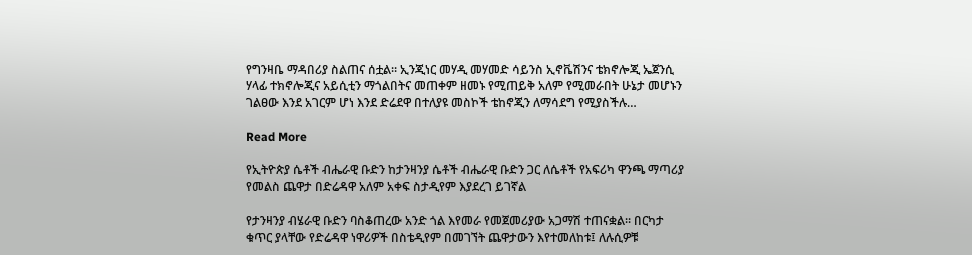የግንዛቤ ማዳበሪያ ስልጠና ሰቷል። ኢንጂነር መሃዲ መሃመድ ሳይንስ ኢኖቬሽንና ቴክኖሎጂ ኤጀንሲ ሃላፊ ተክኖሎጂና አይሲቲን ማጎልበትና መጠቀም ዘመኑ የሚጠይቅ አለም የሚመራበት ሁኔታ መሆኑን ገልፀው እንደ አገርም ሆነ እንደ ድሬደዋ በተለያዩ መስኮች ቴከኖጂን ለማሳደግ የሚያስችሉ…

Read More

የኢትዮጵያ ሴቶች ብሔራዊ ቡድን ከታንዛንያ ሴቶች ብሔራዊ ቡድን ጋር ለሴቶች የአፍሪካ ዋንጫ ማጣሪያ የመልስ ጨዋታ በድሬዳዋ አለም አቀፍ ስታዲየም እያደረገ ይገኛል

የታንዛንያ ብሄራዊ ቡድን ባስቆጠረው አንድ ጎል እየመራ የመጀመሪያው አጋማሽ ተጠናቋል። በርካታ ቁጥር ያላቸው የድሬዳዋ ነዋሪዎች በስቴዲየም በመገኘት ጨዋታውን እየተመለከቱ፤ ለሉሲዎቹ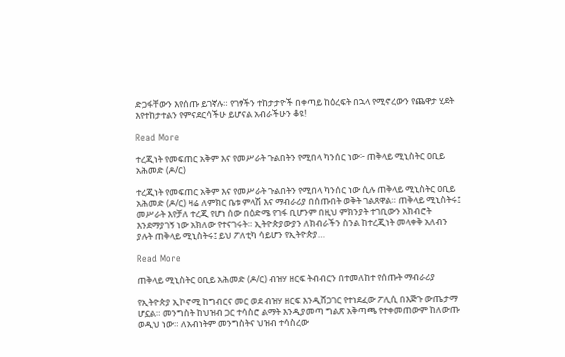ድጋፋቸውን እየሰጡ ይገኛሉ። የገፃችን ተከታታዮች በቀጣይ ከዕረፍት በኋላ የሚኖረውን የጨዋታ ሂደት እየተከታተልን የምናደርሳችሁ ይሆናል አብራችሁን ቆዩ!

Read More

ተረጂነት የመፍጠር አቅም እና የመሥራት ጉልበትን የሚበላ ካንሰር ነው፦ ጠቅላይ ሚኒስትር ዐቢይ አሕመድ (ዶ/ር)

ተረጂነት የመፍጠር አቅም እና የመሥራት ጉልበትን የሚበላ ካንሰር ነው ሲሉ ጠቅላይ ሚኒስትር ዐቢይ አሕመድ (ዶ/ር) ዛሬ ለምክር ቤቱ ምላሽ እና ማብራሪያ በሰጡበት ወቅት ገልጸዋል። ጠቅላይ ሚኒስትሩ፤ መሥራት እየቻለ ተረጂ የሆነ ሰው በዕድሜ የገፋ ቢሆንም በዚህ ምክንያት ተገቢውን አክብሮት እንደማያገኝ ነው አክለው የተናገሩት። ኢትዮጵያውያን ለክብራችን ስንል ከተረጂነት መላቀቅ አለብን ያሉት ጠቅላይ ሚኒስትሩ፤ ይህ ፖለቲካ ሳይሆን የኢትዮጵያ…

Read More

ጠቅላይ ሚኒስትር ዐቢይ አሕመድ (ዶ/ር) ብዝሃ ዘርፍ ትብብርን በተመለከተ የሰጡት ማብራሪያ

የኢትዮጵያ ኢኮኖሚ ከግብርና መር ወደ ብዝሃ ዘርፍ እንዲሸጋገር የተነደፈው ፖሊሲ በእጅጉ ውጤታማ ሆኗል። መንግስት ከህዝብ ጋር ተሳስሮ ልማት እንዲያመጣ ግልጽ አቅጣጫ የተቀመጠውም ከለውጡ ወዲህ ነው። ለአብነትም መንግስትና ህዝብ ተሳስረው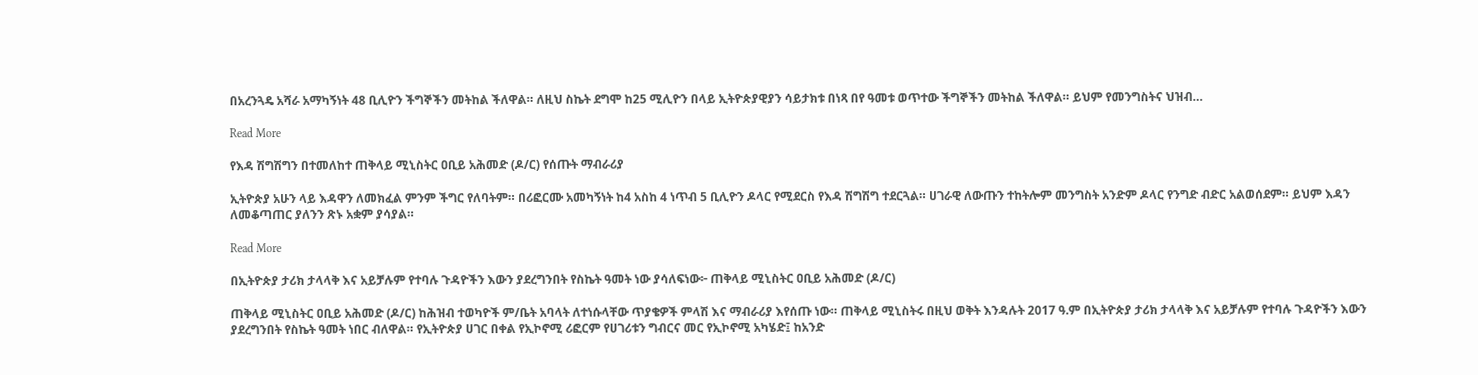በአረንጓዴ አሻራ አማካኝነት 48 ቢሊዮን ችግኞችን መትከል ችለዋል። ለዚህ ስኬት ደግሞ ከ25 ሚሊዮን በላይ ኢትዮጵያዊያን ሳይታክቱ በነጻ በየ ዓመቱ ወጥተው ችግኞችን መትከል ችለዋል። ይህም የመንግስትና ህዝብ…

Read More

የእዳ ሽግሽግን በተመለከተ ጠቅላይ ሚኒስትር ዐቢይ አሕመድ (ዶ/ር) የሰጡት ማብራሪያ

ኢትዮጵያ አሁን ላይ እዳዋን ለመክፈል ምንም ችግር የለባትም። በሪፎርሙ አመካኝነት ከ4 አስከ 4 ነጥብ 5 ቢሊዮን ዶላር የሚደርስ የእዳ ሽግሽግ ተደርጓል። ሀገራዊ ለውጡን ተከትሎም መንግስት አንድም ዶላር የንግድ ብድር አልወሰደም። ይህም እዳን ለመቆጣጠር ያለንን ጽኑ አቋም ያሳያል።

Read More

በኢትዮጵያ ታሪክ ታላላቅ እና አይቻሉም የተባሉ ጉዳዮችን እውን ያደረግንበት የስኬት ዓመት ነው ያሳለፍነው፦ ጠቅላይ ሚኒስትር ዐቢይ አሕመድ (ዶ/ር)

ጠቅላይ ሚኒስትር ዐቢይ አሕመድ (ዶ/ር) ከሕዝብ ተወካዮች ም/ቤት አባላት ለተነሱላቸው ጥያቄዎች ምላሽ እና ማብራሪያ እየሰጡ ነው። ጠቅላይ ሚኒስትሩ በዚህ ወቅት እንዳሉት 2017 ዓ.ም በኢትዮጵያ ታሪክ ታላላቅ እና አይቻሉም የተባሉ ጉዳዮችን እውን ያደረግንበት የስኬት ዓመት ነበር ብለዋል። የኢትዮጵያ ሀገር በቀል የኢኮኖሚ ሪፎርም የሀገሪቱን ግብርና መር የኢኮኖሚ አካሄድ፤ ከአንድ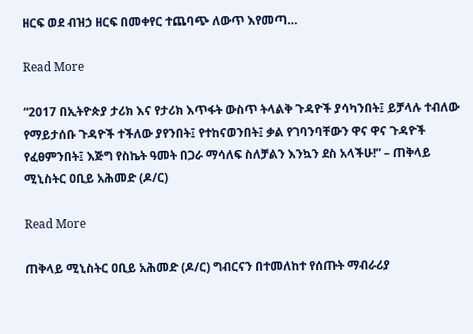ዘርፍ ወደ ብዝኃ ዘርፍ በመቀየር ተጨባጭ ለውጥ እየመጣ…

Read More

“2017 በኢትዮጵያ ታሪክ እና የታሪክ እጥፋት ውስጥ ትላልቅ ጉዳዮች ያሳካንበት፤ ይቻላሉ ተብለው የማይታሰቡ ጉዳዮች ተችለው ያየንበት፤ የተከናወንበት፤ ቃል የገባንባቸውን ዋና ዋና ጉዳዮች የፈፀምንበት፤ እጅግ የስኬት ዓመት በጋራ ማሳለፍ ስለቻልን እንኳን ደስ አላችሁ!” – ጠቅላይ ሚኒስትር ዐቢይ አሕመድ (ዶ/ር)

Read More

ጠቅላይ ሚኒስትር ዐቢይ አሕመድ (ዶ/ር) ግብርናን በተመለከተ የሰጡት ማብራሪያ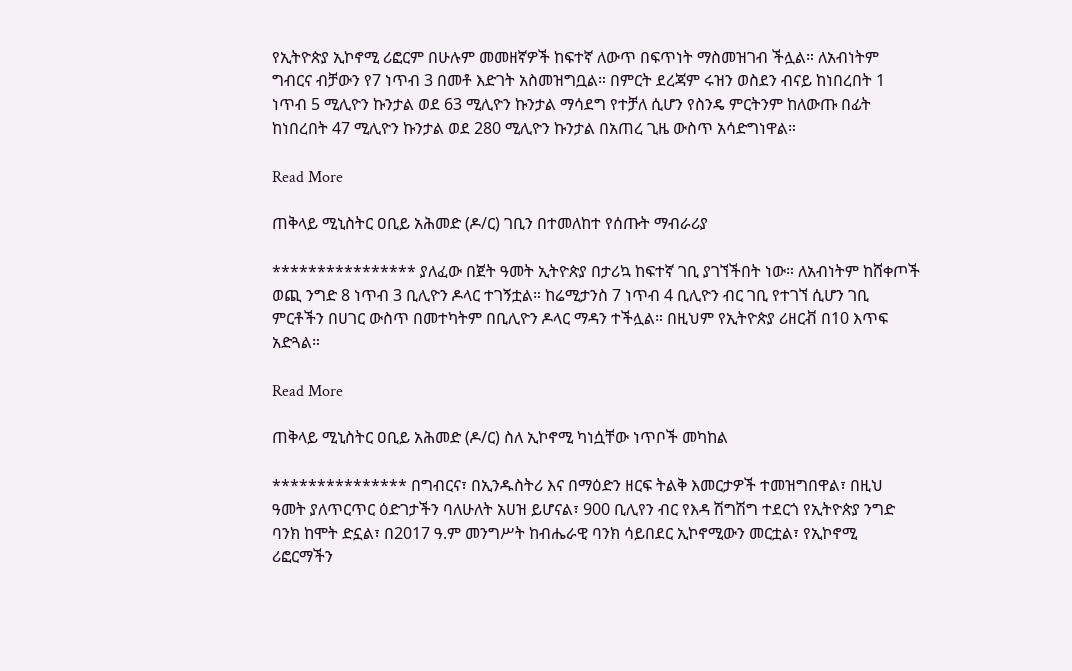የኢትዮጵያ ኢኮኖሚ ሪፎርም በሁሉም መመዘኛዎች ከፍተኛ ለውጥ በፍጥነት ማስመዝገብ ችሏል። ለአብነትም ግብርና ብቻውን የ7 ነጥብ 3 በመቶ እድገት አስመዝግቧል። በምርት ደረጃም ሩዝን ወስደን ብናይ ከነበረበት 1 ነጥብ 5 ሚሊዮን ኩንታል ወደ 63 ሚሊዮን ኩንታል ማሳደግ የተቻለ ሲሆን የስንዴ ምርትንም ከለውጡ በፊት ከነበረበት 47 ሚሊዮን ኩንታል ወደ 280 ሚሊዮን ኩንታል በአጠረ ጊዜ ውስጥ አሳድግነዋል።

Read More

ጠቅላይ ሚኒስትር ዐቢይ አሕመድ (ዶ/ር) ገቢን በተመለከተ የሰጡት ማብራሪያ

**************** ያለፈው በጀት ዓመት ኢትዮጵያ በታሪኳ ከፍተኛ ገቢ ያገኘችበት ነው። ለአብነትም ከሸቀጦች ወጪ ንግድ 8 ነጥብ 3 ቢሊዮን ዶላር ተገኝቷል። ከሬሚታንስ 7 ነጥብ 4 ቢሊዮን ብር ገቢ የተገኘ ሲሆን ገቢ ምርቶችን በሀገር ውስጥ በመተካትም በቢሊዮን ዶላር ማዳን ተችሏል። በዚህም የኢትዮጵያ ሪዘርቭ በ10 እጥፍ አድጓል።

Read More

ጠቅላይ ሚኒስትር ዐቢይ አሕመድ (ዶ/ር) ስለ ኢኮኖሚ ካነሷቸው ነጥቦች መካከል

*************** በግብርና፣ በኢንዱስትሪ እና በማዕድን ዘርፍ ትልቅ እመርታዎች ተመዝግበዋል፣ በዚህ ዓመት ያለጥርጥር ዕድገታችን ባለሁለት አሀዝ ይሆናል፣ 900 ቢሊየን ብር የእዳ ሽግሽግ ተደርጎ የኢትዮጵያ ንግድ ባንክ ከሞት ድኗል፣ በ2017 ዓ.ም መንግሥት ከብሔራዊ ባንክ ሳይበደር ኢኮኖሚውን መርቷል፣ የኢኮኖሚ ሪፎርማችን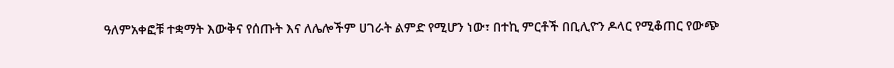ዓለምአቀፎቹ ተቋማት እውቅና የሰጡት እና ለሌሎችም ሀገራት ልምድ የሚሆን ነው፣ በተኪ ምርቶች በቢሊዮን ዶላር የሚቆጠር የውጭ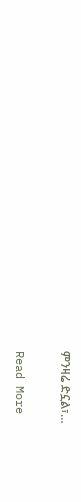ምንዛሬ ድኗል፣…

Read More